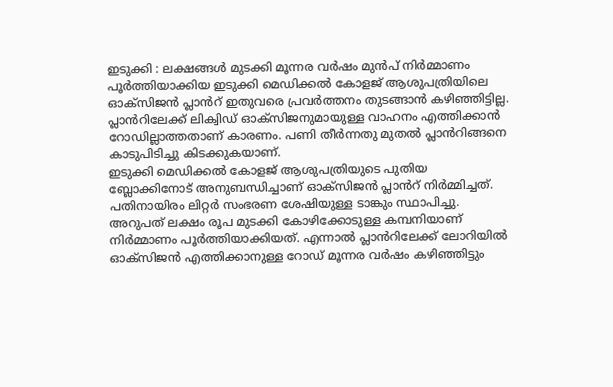ഇടുക്കി : ലക്ഷങ്ങൾ മുടക്കി മൂന്നര വർഷം മുൻപ് നിർമ്മാണം പൂർത്തിയാക്കിയ ഇടുക്കി മെഡിക്കൽ കോളജ് ആശുപത്രിയിലെ ഓക്സിജൻ പ്ലാൻറ് ഇതുവരെ പ്രവർത്തനം തുടങ്ങാൻ കഴിഞ്ഞിട്ടില്ല. പ്ലാൻറിലേക്ക് ലിക്വിഡ് ഓക്സിജനുമായുള്ള വാഹനം എത്തിക്കാൻ റോഡില്ലാത്തതാണ് കാരണം. പണി തീർന്നതു മുതൽ പ്ലാൻറിങ്ങനെ കാടുപിടിച്ചു കിടക്കുകയാണ്.
ഇടുക്കി മെഡിക്കൽ കോളജ് ആശുപത്രിയുടെ പുതിയ ബ്ലോക്കിനോട് അനുബന്ധിച്ചാണ് ഓക്സിജൻ പ്ലാൻറ് നിർമ്മിച്ചത്. പതിനായിരം ലിറ്റർ സംഭരണ ശേഷിയുള്ള ടാങ്കും സ്ഥാപിച്ചു. അറുപത് ലക്ഷം രൂപ മുടക്കി കോഴിക്കോടുള്ള കമ്പനിയാണ് നിർമ്മാണം പൂർത്തിയാക്കിയത്. എന്നാൽ പ്ലാൻറിലേക്ക് ലോറിയിൽ ഓക്സിജൻ എത്തിക്കാനുള്ള റോഡ് മൂന്നര വർഷം കഴിഞ്ഞിട്ടും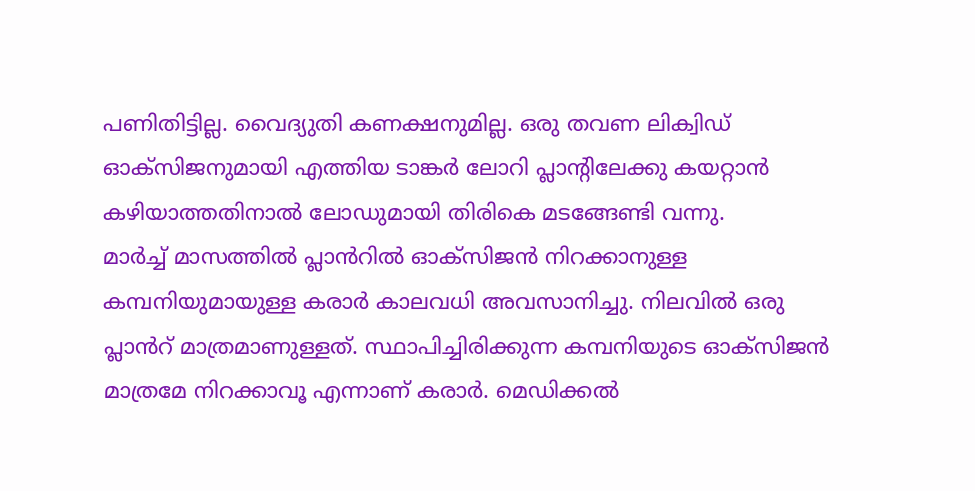പണിതിട്ടില്ല. വൈദ്യുതി കണക്ഷനുമില്ല. ഒരു തവണ ലിക്വിഡ് ഓക്സിജനുമായി എത്തിയ ടാങ്കർ ലോറി പ്ലാന്റിലേക്കു കയറ്റാൻ കഴിയാത്തതിനാൽ ലോഡുമായി തിരികെ മടങ്ങേണ്ടി വന്നു.
മാർച്ച് മാസത്തിൽ പ്ലാൻറിൽ ഓക്സിജൻ നിറക്കാനുള്ള കമ്പനിയുമായുള്ള കരാർ കാലവധി അവസാനിച്ചു. നിലവിൽ ഒരു പ്ലാൻറ് മാത്രമാണുള്ളത്. സ്ഥാപിച്ചിരിക്കുന്ന കമ്പനിയുടെ ഓക്സിജൻ മാത്രമേ നിറക്കാവൂ എന്നാണ് കരാർ. മെഡിക്കൽ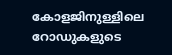കോളജിനുള്ളിലെ റോഡുകളുടെ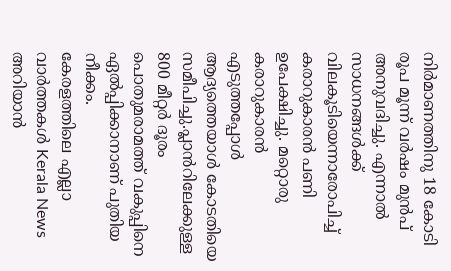നിർമാണത്തിനു 18 കോടി രൂപ മൂന്ന് വർഷം മുൻപ് അനുവദിച്ചു. എന്നാൽ സാധനങ്ങൾക്ക് വിലകൂടിയെന്നാരോപിച്ച് കരാറുകാരൻ പണി ഉപേക്ഷിച്ചു. മറ്റൊരു കരാറുകാരൻ എടുത്തപ്പോൾ ആദ്യത്തെയാൾ കോടതിയെ സമീപിച്ചു.പ്ലാൻറിലേക്കുള്ള 800 മീറ്റർ ദൂരം പൊതുമരാമത്ത് വകുപ്പിനെ ഏൽപ്പിക്കാനാണ് പുതിയ നീക്കം.
കേരളത്തിലെ എല്ലാ വാർത്തകൾ Kerala News അറിയാൻ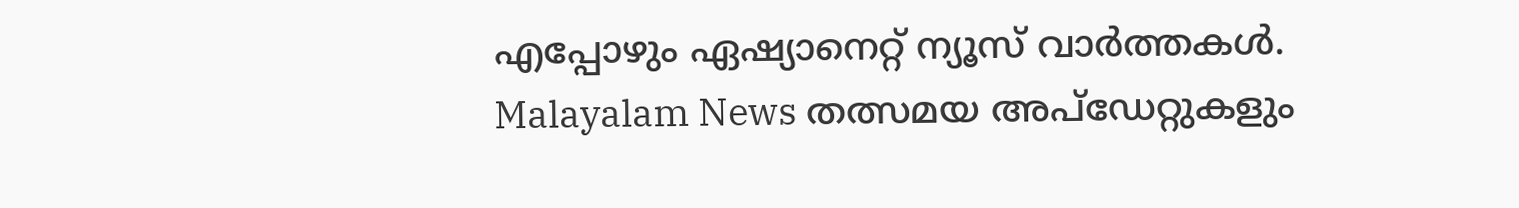എപ്പോഴും ഏഷ്യാനെറ്റ് ന്യൂസ് വാർത്തകൾ. Malayalam News തത്സമയ അപ്ഡേറ്റുകളും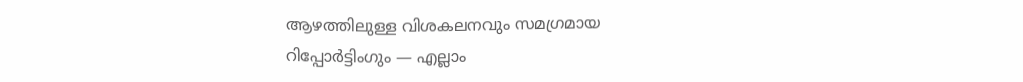ആഴത്തിലുള്ള വിശകലനവും സമഗ്രമായ റിപ്പോർട്ടിംഗും — എല്ലാം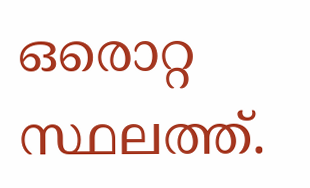ഒരൊറ്റ സ്ഥലത്ത്.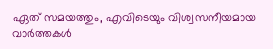ഏത് സമയത്തും, എവിടെയും വിശ്വസനീയമായ വാർത്തകൾ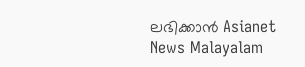ലഭിക്കാൻ Asianet News Malayalam